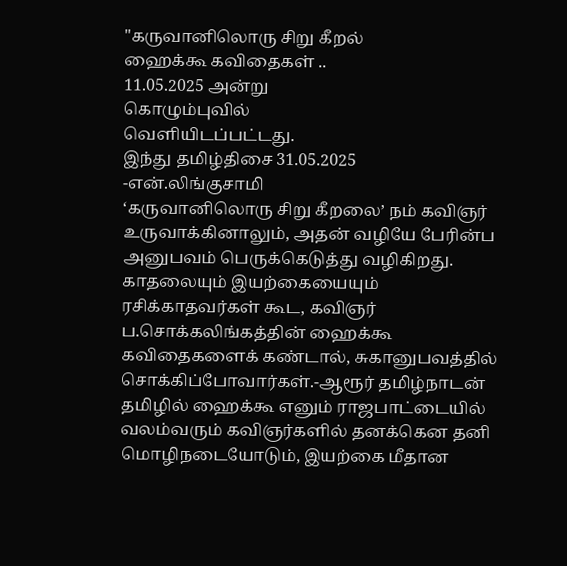"கருவானிலொரு சிறு கீறல்
ஹைக்கூ கவிதைகள் ..
11.05.2025 அன்று
கொழும்புவில்
வெளியிடப்பட்டது.
இந்து தமிழ்திசை 31.05.2025
-என்.லிங்குசாமி
‘கருவானிலொரு சிறு கீறலை’ நம் கவிஞர் உருவாக்கினாலும், அதன் வழியே பேரின்ப அனுபவம் பெருக்கெடுத்து வழிகிறது. காதலையும் இயற்கையையும் ரசிக்காதவர்கள் கூட, கவிஞர் ப.சொக்கலிங்கத்தின் ஹைக்கூ கவிதைகளைக் கண்டால், சுகானுபவத்தில் சொக்கிப்போவார்கள்.-ஆரூர் தமிழ்நாடன்
தமிழில் ஹைக்கூ எனும் ராஜபாட்டையில் வலம்வரும் கவிஞர்களில் தனக்கென தனி மொழிநடையோடும், இயற்கை மீதான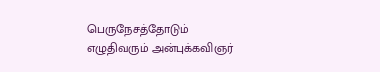பெருநேசத்தோடும் எழுதிவரும் அன்புக்கவிஞர்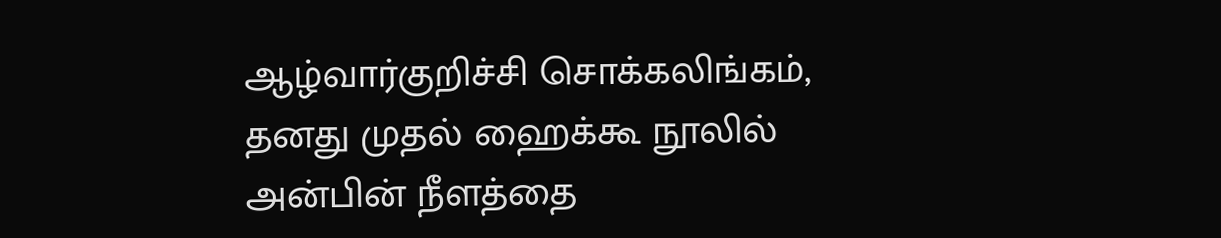ஆழ்வார்குறிச்சி சொக்கலிங்கம், தனது முதல் ஹைக்கூ நூலில் அன்பின் நீளத்தை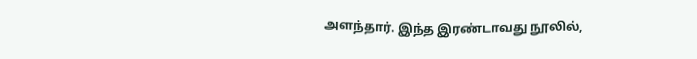அளந்தார். இந்த இரண்டாவது நூலில்,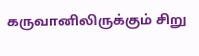கருவானிலிருக்கும் சிறு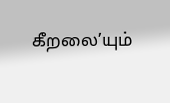கீறலை’யும்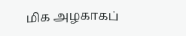மிக அழகாகப்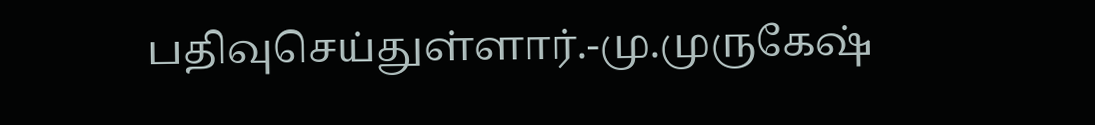பதிவுசெய்துள்ளார்.-மு.முருகேஷ்